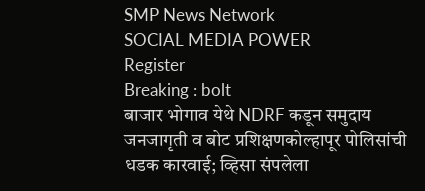SMP News Network
SOCIAL MEDIA POWER
Register
Breaking : bolt
बाजार भोगाव येथे NDRF कडून समुदाय जनजागृती व बोट प्रशिक्षणकोल्हापूर पोलिसांची धडक कारवाई; व्हिसा संपलेला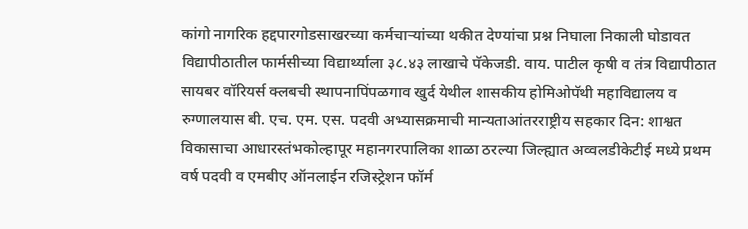कांगो नागरिक हद्दपारगोडसाखरच्या कर्मचाऱ्यांच्या थकीत देण्यांचा प्रश्न निघाला निकाली घोडावत विद्यापीठातील फार्मसीच्या विद्यार्थ्याला ३८.४३ लाखाचे पॅकेजडी. वाय. पाटील कृषी व तंत्र विद्यापीठात सायबर वॉरियर्स क्लबची स्थापनापिंपळगाव खुर्द येथील शासकीय होमिओपॅथी महाविद्यालय व रुग्णालयास बी. एच. एम. एस. पदवी अभ्यासक्रमाची मान्यताआंतरराष्ट्रीय सहकार दिन: शाश्वत विकासाचा आधारस्तंभकोल्हापूर महानगरपालिका शाळा ठरल्या जिल्ह्यात अव्वलडीकेटीई मध्ये प्रथम वर्ष पदवी व एमबीए ऑनलाईन रजिस्ट्रेशन फॉर्म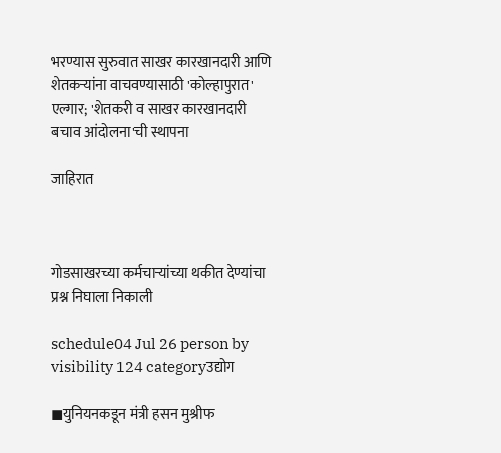भरण्यास सुरुवात साखर कारखानदारी आणि शेतकऱ्यांना वाचवण्यासाठी 'कोल्हापुरात' एल्गार; 'शेतकरी व साखर कारखानदारी बचाव आंदोलना'ची स्थापना

जाहिरात



गोडसाखरच्या कर्मचाऱ्यांच्या थकीत देण्यांचा प्रश्न निघाला निकाली

schedule04 Jul 26 person by visibility 124 categoryउद्योग

◼युनियनकडून मंत्री हसन मुश्रीफ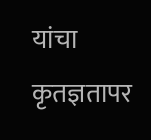यांचा कृतज्ञतापर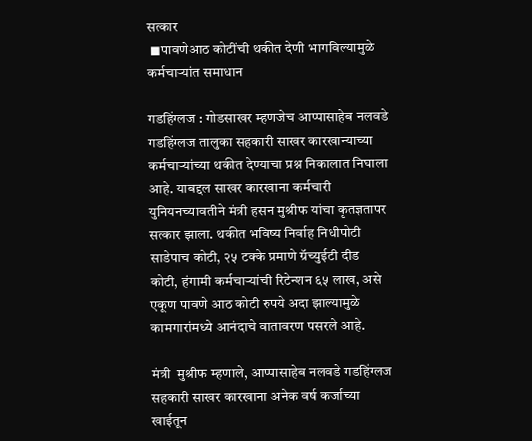सत्कार
 ◼पावणेआठ कोटींची थकीत देणी भागविल्यामुळे कर्मचाऱ्यांत समाधान

गडहिंग्लज : गोडसाखर म्हणजेच आप्पासाहेब नलवडे गडहिंग्लज तालुका सहकारी साखर कारखान्याच्या कर्मचाऱ्यांच्या थकीत देण्याचा प्रश्न निकालात निघाला आहे. याबद्दल साखर कारखाना कर्मचारी युनियनच्यावतीने मंत्री हसन मुश्रीफ यांचा कृतज्ञतापर सत्कार झाला. थकीत भविष्य निर्वाह निधीपोटी साडेपाच कोटी, २५ टक्के प्रमाणे ग्रॅच्युईटी दीड कोटी, हंगामी कर्मचाऱ्यांची रिटेन्शन ६५ लाख, असे एकूण पावणे आठ कोटी रुपये अदा झाल्यामुळे कामगारांमध्ये आनंदाचे वातावरण पसरले आहे.

मंत्री  मुश्रीफ म्हणाले, आप्पासाहेब नलवडे गडहिंग्लज सहकारी साखर कारखाना अनेक वर्ष कर्जाच्या खाईतून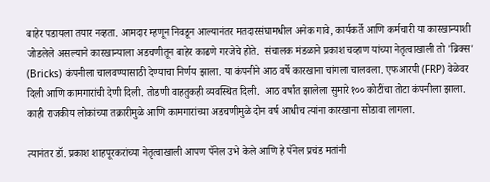बाहेर पडायला तयार नव्हता. आमदार म्हणून निवडून आल्यानंतर मतदारसंघामधील अनेक गावे, कार्यकर्ते आणि कर्मचारी या कारखान्याशी जोडलेले असल्याने कारखान्याला अडचणीतून बाहेर काढणे गरजेचे होते.  संचालक मंडळाने प्रकाश चव्हाण यांच्या नेतृत्वाखाली तो 'ब्रिक्स' (Bricks) कंपनीला चालवण्यासाठी देण्याचा निर्णय झाला. या कंपनीने आठ वर्षे कारखाना चांगला चालवला. एफआरपी (FRP) वेळेवर दिली आणि कामगारांची देणी दिली. तोडणी वाहतुकही व्यवस्थित दिली.  आठ वर्षांत झालेला सुमारे १०० कोटींचा तोटा कंपनीला झाला. काही राजकीय लोकांच्या तक्रारीमुळे आणि कामगारांच्या अडचणीमुळे दोन वर्ष आधीच त्यांना कारखाना सोडावा लागला.

त्यानंतर डॉ. प्रकाश शाहपूरकरांच्या नेतृत्वाखाली आपण पॅनेल उभे केले आणि हे पॅनेल प्रचंड मतांनी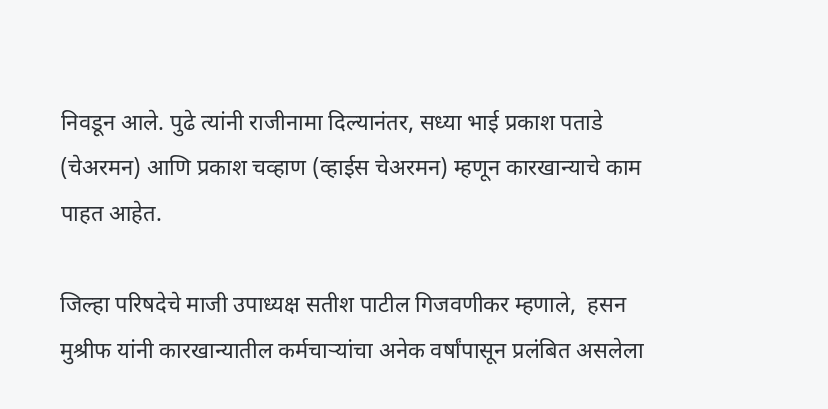निवडून आले. पुढे त्यांनी राजीनामा दिल्यानंतर, सध्या भाई प्रकाश पताडे (चेअरमन) आणि प्रकाश चव्हाण (व्हाईस चेअरमन) म्हणून कारखान्याचे काम पाहत आहेत.

जिल्हा परिषदेचे माजी उपाध्यक्ष सतीश पाटील गिजवणीकर म्हणाले,  हसन मुश्रीफ यांनी कारखान्यातील कर्मचाऱ्यांचा अनेक वर्षांपासून प्रलंबित असलेला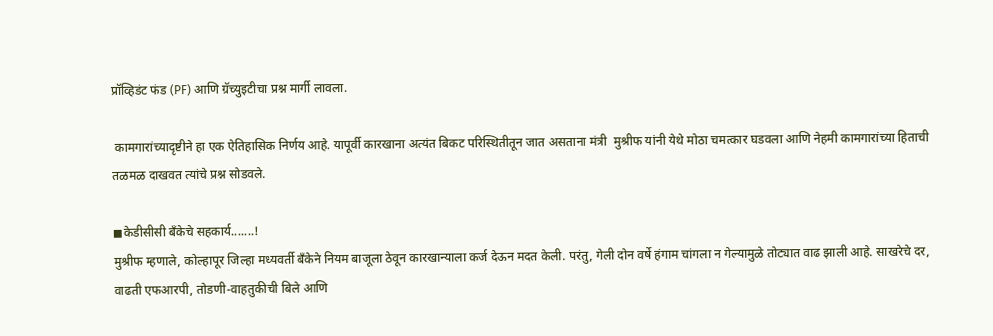प्रॉव्हिडंट फंड (PF) आणि ग्रॅच्युइटीचा प्रश्न मार्गी लावला.

 कामगारांच्यादृष्टीने हा एक ऐतिहासिक निर्णय आहे. यापूर्वी कारखाना अत्यंत बिकट परिस्थितीतून जात असताना मंत्री  मुश्रीफ यांनी येथे मोठा चमत्कार घडवला आणि नेहमी कामगारांच्या हिताची तळमळ दाखवत त्यांचे प्रश्न सोडवले.

◼केडीसीसी बँकेचे सहकार्य.......!
मुश्रीफ म्हणाले, कोल्हापूर जिल्हा मध्यवर्ती बँकेने नियम बाजूला ठेवून कारखान्याला कर्ज देऊन मदत केली. परंतु, गेली दोन वर्षे हंगाम चांगला न गेल्यामुळे तोट्यात वाढ झाली आहे. साखरेचे दर, वाढती एफआरपी, तोडणी-वाहतुकीची बिले आणि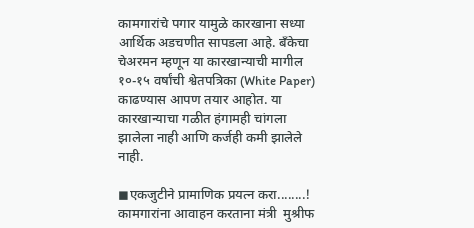कामगारांचे पगार यामुळे कारखाना सध्या आर्थिक अडचणीत सापडला आहे. बँकेचा चेअरमन म्हणून या कारखान्याची मागील १०-१५ वर्षांची श्वेतपत्रिका (White Paper) काढण्यास आपण तयार आहोत. या कारखान्याचा गळीत हंगामही चांगला झालेला नाही आणि कर्जही कमी झालेले नाही.

◼एकजुटीने प्रामाणिक प्रयत्न करा........!
कामगारांना आवाहन करताना मंत्री  मुश्रीफ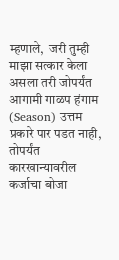म्हणाले,  जरी तुम्ही माझा सत्कार केला असला तरी जोपर्यंत आगामी गाळप हंगाम (Season) उत्तम प्रकारे पार पडत नाही, तोपर्यंत कारखान्यावरील कर्जाचा बोजा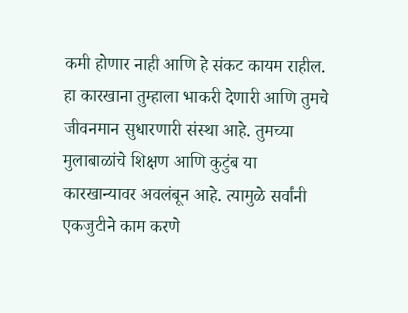कमी होणार नाही आणि हे संकट कायम राहील. हा कारखाना तुम्हाला भाकरी देणारी आणि तुमचे जीवनमान सुधारणारी संस्था आहे. तुमच्या मुलाबाळांचे शिक्षण आणि कुटुंब या कारखान्यावर अवलंबून आहे. त्यामुळे सर्वांनी एकजुटीने काम करणे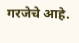गरजेचे आहे.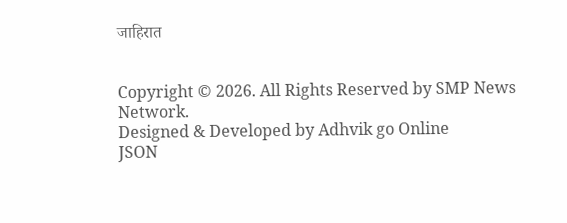जाहिरात


Copyright © 2026. All Rights Reserved by SMP News Network.
Designed & Developed by Adhvik go Online
JSON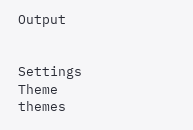Output


Settings
Theme
themes